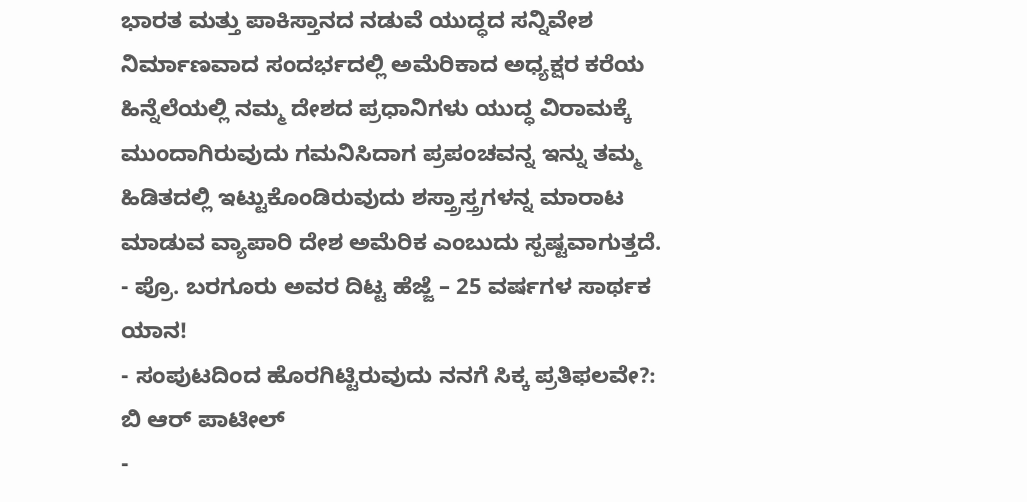ಭಾರತ ಮತ್ತು ಪಾಕಿಸ್ತಾನದ ನಡುವೆ ಯುದ್ಧದ ಸನ್ನಿವೇಶ ನಿರ್ಮಾಣವಾದ ಸಂದರ್ಭದಲ್ಲಿ ಅಮೆರಿಕಾದ ಅಧ್ಯಕ್ಷರ ಕರೆಯ ಹಿನ್ನೆಲೆಯಲ್ಲಿ ನಮ್ಮ ದೇಶದ ಪ್ರಧಾನಿಗಳು ಯುದ್ಧ ವಿರಾಮಕ್ಕೆ ಮುಂದಾಗಿರುವುದು ಗಮನಿಸಿದಾಗ ಪ್ರಪಂಚವನ್ನ ಇನ್ನು ತಮ್ಮ ಹಿಡಿತದಲ್ಲಿ ಇಟ್ಟುಕೊಂಡಿರುವುದು ಶಸ್ತ್ರಾಸ್ತ್ರಗಳನ್ನ ಮಾರಾಟ ಮಾಡುವ ವ್ಯಾಪಾರಿ ದೇಶ ಅಮೆರಿಕ ಎಂಬುದು ಸ್ಪಷ್ಟವಾಗುತ್ತದೆ.
- ಪ್ರೊ. ಬರಗೂರು ಅವರ ದಿಟ್ಟ ಹೆಜ್ಜೆ – 25 ವರ್ಷಗಳ ಸಾರ್ಥಕ ಯಾನ!
- ಸಂಪುಟದಿಂದ ಹೊರಗಿಟ್ಟಿರುವುದು ನನಗೆ ಸಿಕ್ಕ ಪ್ರತಿಫಲವೇ?: ಬಿ ಆರ್ ಪಾಟೀಲ್
-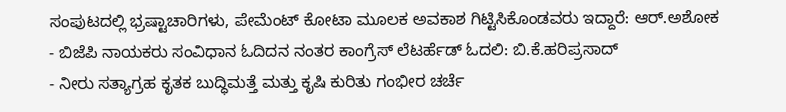ಸಂಪುಟದಲ್ಲಿ ಭ್ರಷ್ಟಾಚಾರಿಗಳು, ಪೇಮೆಂಟ್ ಕೋಟಾ ಮೂಲಕ ಅವಕಾಶ ಗಿಟ್ಟಿಸಿಕೊಂಡವರು ಇದ್ದಾರೆ: ಆರ್.ಅಶೋಕ
- ಬಿಜೆಪಿ ನಾಯಕರು ಸಂವಿಧಾನ ಓದಿದನ ನಂತರ ಕಾಂಗ್ರೆಸ್ ಲೆಟರ್ಹೆಡ್ ಓದಲಿ: ಬಿ.ಕೆ.ಹರಿಪ್ರಸಾದ್
- ನೀರು ಸತ್ಯಾಗ್ರಹ ಕೃತಕ ಬುದ್ಧಿಮತ್ತೆ ಮತ್ತು ಕೃಷಿ ಕುರಿತು ಗಂಭೀರ ಚರ್ಚೆ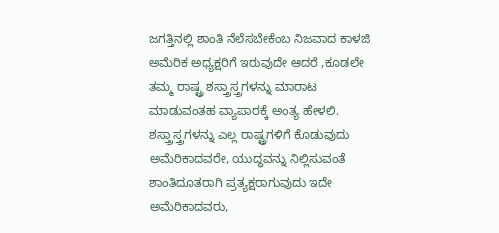ಜಗತ್ತಿನಲ್ಲಿ ಶಾಂತಿ ನೆಲೆಸಬೇಕೆಂಬ ನಿಜವಾದ ಕಾಳಜಿ ಅಮೆರಿಕ ಅಧ್ಯಕ್ಷರಿಗೆ ಇರುವುದೇ ಆದರೆ ,ಕೂಡಲೇ ತಮ್ಮ ರಾಷ್ಟ್ರ ಶಸ್ತ್ರಾಸ್ತ್ರಗಳನ್ನು ಮಾರಾಟ ಮಾಡುವಂತಹ ವ್ಯಾಪಾರಕ್ಕೆ ಅಂತ್ಯ ಹೇಳಲಿ. ಶಸ್ತ್ರಾಸ್ತ್ರಗಳನ್ನು ಎಲ್ಲ ರಾಷ್ಟ್ರಗಳಿಗೆ ಕೊಡುವುದು ಅಮೆರಿಕಾದವರೇ, ಯುದ್ಧವನ್ನು ನಿಲ್ಲಿಸುವಂತೆ ಶಾಂತಿದೂತರಾಗಿ ಪ್ರತ್ಯಕ್ಷರಾಗುವುದು ಇದೇ ಅಮೆರಿಕಾದವರು,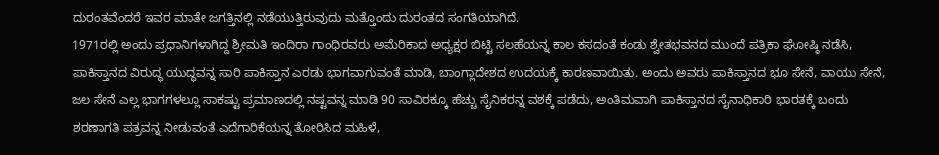ದುರಂತವೆಂದರೆ ಇವರ ಮಾತೇ ಜಗತ್ತಿನಲ್ಲಿ ನಡೆಯುತ್ತಿರುವುದು ಮತ್ತೊಂದು ದುರಂತದ ಸಂಗತಿಯಾಗಿದೆ.
1971ರಲ್ಲಿ ಅಂದು ಪ್ರಧಾನಿಗಳಾಗಿದ್ದ ಶ್ರೀಮತಿ ಇಂದಿರಾ ಗಾಂಧಿರವರು ಅಮೆರಿಕಾದ ಅಧ್ಯಕ್ಷರ ಬಿಟ್ಟಿ ಸಲಹೆಯನ್ನ ಕಾಲ ಕಸದಂತೆ ಕಂಡು ಶ್ವೇತಭವನದ ಮುಂದೆ ಪತ್ರಿಕಾ ಘೋಷ್ಠಿ ನಡೆಸಿ, ಪಾಕಿಸ್ತಾನದ ವಿರುದ್ಧ ಯುದ್ಧವನ್ನ ಸಾರಿ ಪಾಕಿಸ್ತಾನ ಎರಡು ಭಾಗವಾಗುವಂತೆ ಮಾಡಿ, ಬಾಂಗ್ಲಾದೇಶದ ಉದಯಕ್ಕೆ ಕಾರಣವಾಯಿತು. ಅಂದು ಅವರು ಪಾಕಿಸ್ತಾನದ ಭೂ ಸೇನೆ, ವಾಯು ಸೇನೆ, ಜಲ ಸೇನೆ ಎಲ್ಲ ಭಾಗಗಳಲ್ಲೂ ಸಾಕಷ್ಟು ಪ್ರಮಾಣದಲ್ಲಿ ನಷ್ಟವನ್ನ ಮಾಡಿ 90 ಸಾವಿರಕ್ಕೂ ಹೆಚ್ಚು ಸೈನಿಕರನ್ನ ವಶಕ್ಕೆ ಪಡೆದು, ಅಂತಿಮವಾಗಿ ಪಾಕಿಸ್ತಾನದ ಸೈನಾಧಿಕಾರಿ ಭಾರತಕ್ಕೆ ಬಂದು ಶರಣಾಗತಿ ಪತ್ರವನ್ನ ನೀಡುವಂತೆ ಎದೆಗಾರಿಕೆಯನ್ನ ತೋರಿಸಿದ ಮಹಿಳೆ,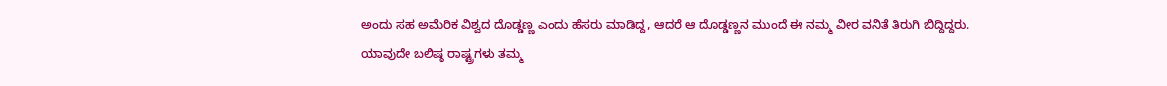ಅಂದು ಸಹ ಅಮೆರಿಕ ವಿಶ್ವದ ದೊಡ್ಡಣ್ಣ ಎಂದು ಹೆಸರು ಮಾಡಿದ್ದ, ಆದರೆ ಆ ದೊಡ್ಡಣ್ಣನ ಮುಂದೆ ಈ ನಮ್ಮ ವೀರ ವನಿತೆ ತಿರುಗಿ ಬಿದ್ದಿದ್ದರು.
ಯಾವುದೇ ಬಲಿಷ್ಠ ರಾಷ್ಟ್ರಗಳು ತಮ್ಮ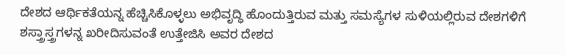ದೇಶದ ಆರ್ಥಿಕತೆಯನ್ನ ಹೆಚ್ಚಿಸಿಕೊಳ್ಳಲು ಅಭಿವೃದ್ಧಿ ಹೊಂದುತ್ತಿರುವ ಮತ್ತು ಸಮಸ್ಯೆಗಳ ಸುಳಿಯಲ್ಲಿರುವ ದೇಶಗಳಿಗೆ ಶಸ್ತ್ರಾಸ್ತ್ರಗಳನ್ನ ಖರೀದಿಸುವಂತೆ ಉತ್ತೇಜಿಸಿ ಅವರ ದೇಶದ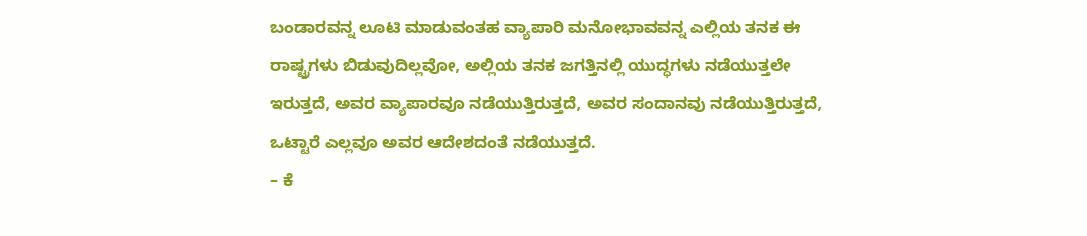ಬಂಡಾರವನ್ನ ಲೂಟಿ ಮಾಡುವಂತಹ ವ್ಯಾಪಾರಿ ಮನೋಭಾವವನ್ನ ಎಲ್ಲಿಯ ತನಕ ಈ ರಾಷ್ಟ್ರಗಳು ಬಿಡುವುದಿಲ್ಲವೋ, ಅಲ್ಲಿಯ ತನಕ ಜಗತ್ತಿನಲ್ಲಿ ಯುದ್ಧಗಳು ನಡೆಯುತ್ತಲೇ ಇರುತ್ತದೆ, ಅವರ ವ್ಯಾಪಾರವೂ ನಡೆಯುತ್ತಿರುತ್ತದೆ, ಅವರ ಸಂದಾನವು ನಡೆಯುತ್ತಿರುತ್ತದೆ, ಒಟ್ಟಾರೆ ಎಲ್ಲವೂ ಅವರ ಆದೇಶದಂತೆ ನಡೆಯುತ್ತದೆ.
– ಕೆ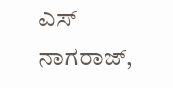ಎಸ್ ನಾಗರಾಜ್,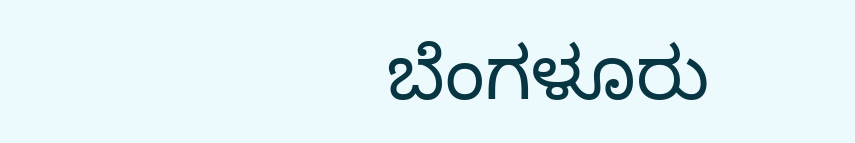ಬೆಂಗಳೂರು